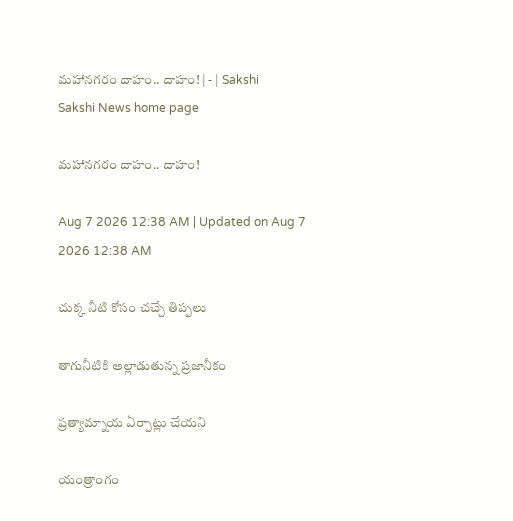మహానగరం దాహం.. దాహం! | - | Sakshi
Sakshi News home page

మహానగరం దాహం.. దాహం!

Aug 7 2026 12:38 AM | Updated on Aug 7 2026 12:38 AM

చుక్క నీటి కోసం చచ్చే తిప్పలు

తాగునీటికి అల్లాడుతున్న ప్రజానీకం

ప్రత్యామ్నాయ ఏర్పాట్లు చేయని

యంత్రాంగం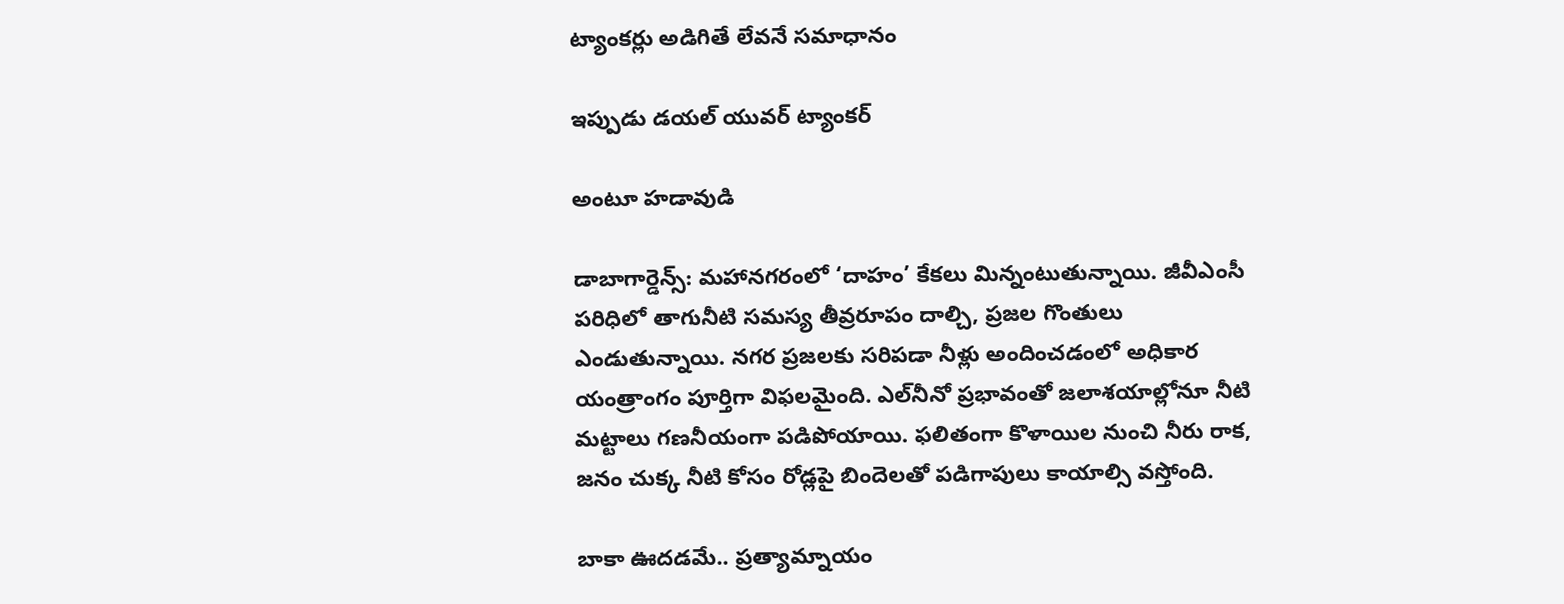ట్యాంకర్లు అడిగితే లేవనే సమాధానం

ఇప్పుడు డయల్‌ యువర్‌ ట్యాంకర్‌

అంటూ హడావుడి

డాబాగార్డెన్స్‌: మహానగరంలో ‘దాహం’ కేకలు మిన్నంటుతున్నాయి. జీవీఎంసీ పరిధిలో తాగునీటి సమస్య తీవ్రరూపం దాల్చి, ప్రజల గొంతులు ఎండుతున్నాయి. నగర ప్రజలకు సరిపడా నీళ్లు అందించడంలో అధికార యంత్రాంగం పూర్తిగా విఫలమైంది. ఎల్‌నీనో ప్రభావంతో జలాశయాల్లోనూ నీటి మట్టాలు గణనీయంగా పడిపోయాయి. ఫలితంగా కొళాయిల నుంచి నీరు రాక, జనం చుక్క నీటి కోసం రోడ్లపై బిందెలతో పడిగాపులు కాయాల్సి వస్తోంది.

బాకా ఊదడమే.. ప్రత్యామ్నాయం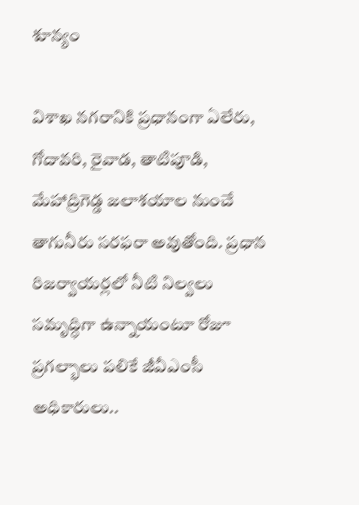శూన్యం

విశాఖ నగరానికి ప్రధానంగా ఏలేరు, గోదావరి, రైవాడ, తాటిపూడి, మేహాద్రిగెడ్డ జలాశయాల నుంచే తాగునీరు సరఫరా అవుతోంది. ప్రధాన రిజర్వాయర్లలో నీటి నిల్వలు సమృద్ధిగా ఉన్నాయంటూ రోజూ ప్రగల్భాలు పలికే జీవీఎంసీ అధికారులు..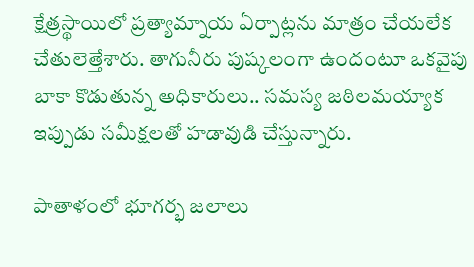క్షేత్రస్థాయిలో ప్రత్యామ్నాయ ఏర్పాట్లను మాత్రం చేయలేక చేతులెత్తేశారు. తాగునీరు పుష్కలంగా ఉందంటూ ఒకవైపు బాకా కొడుతున్న అధికారులు.. సమస్య జఠిలమయ్యాక ఇప్పుడు సమీక్షలతో హడావుడి చేస్తున్నారు.

పాతాళంలో భూగర్భ జలాలు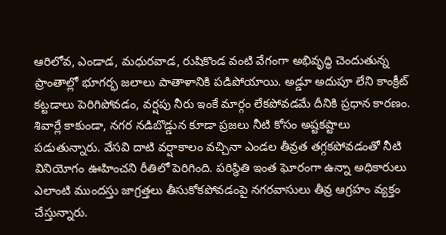ఆరిలోవ, ఎండాడ, మధురవాడ, రుషికొండ వంటి వేగంగా అభివృద్ధి చెందుతున్న ప్రాంతాల్లో భూగర్భ జలాలు పాతాళానికి పడిపోయాయి. అడ్డూ అదుపూ లేని కాంక్రీట్‌ కట్టడాలు పెరిగిపోవడం, వర్షపు నీరు ఇంకే మార్గం లేకపోవడమే దీనికి ప్రధాన కారణం. శివార్లే కాకుండా, నగర నడిబొడ్డున కూడా ప్రజలు నీటి కోసం అష్టకష్టాలు పడుతున్నారు. వేసవి దాటి వర్షాకాలం వచ్చినా ఎండల తీవ్రత తగ్గకపోవడంతో నీటి వినియోగం ఊహించని రీతిలో పెరిగింది. పరిస్థితి ఇంత ఘోరంగా ఉన్నా అధికారులు ఎలాంటి ముందస్తు జాగ్రత్తలు తీసుకోకపోవడంపై నగరవాసులు తీవ్ర ఆగ్రహం వ్యక్తం చేస్తున్నారు.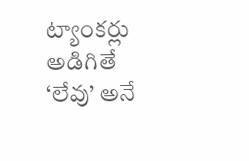ట్యాంకర్లు అడిగితే ‘లేవు’ అనే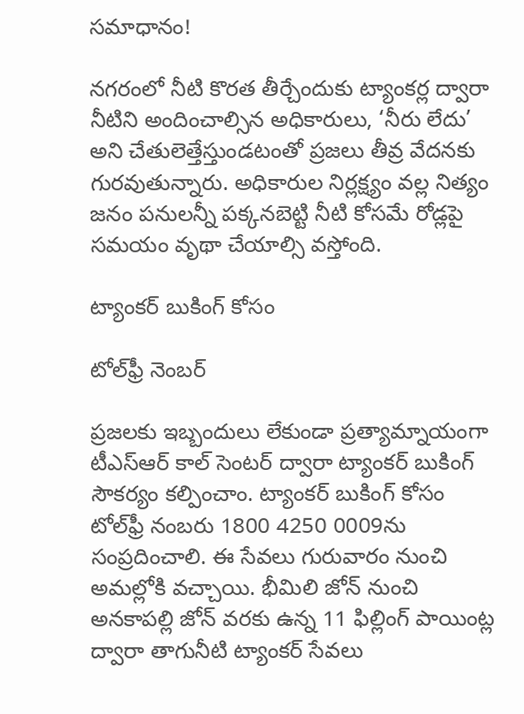సమాధానం!

నగరంలో నీటి కొరత తీర్చేందుకు ట్యాంకర్ల ద్వారా నీటిని అందించాల్సిన అధికారులు, ‘నీరు లేదు’ అని చేతులెత్తేస్తుండటంతో ప్రజలు తీవ్ర వేదనకు గురవుతున్నారు. అధికారుల నిర్లక్ష్యం వల్ల నిత్యం జనం పనులన్నీ పక్కనబెట్టి నీటి కోసమే రోడ్లపై సమయం వృథా చేయాల్సి వస్తోంది.

ట్యాంకర్‌ బుకింగ్‌ కోసం

టోల్‌ఫ్రీ నెంబర్‌

ప్రజలకు ఇబ్బందులు లేకుండా ప్రత్యామ్నాయంగా టీఎస్‌ఆర్‌ కాల్‌ సెంటర్‌ ద్వారా ట్యాంకర్‌ బుకింగ్‌ సౌకర్యం కల్పించాం. ట్యాంకర్‌ బుకింగ్‌ కోసం టోల్‌ఫ్రీ నంబరు 1800 4250 0009ను సంప్రదించాలి. ఈ సేవలు గురువారం నుంచి అమల్లోకి వచ్చాయి. భీమిలి జోన్‌ నుంచి అనకాపల్లి జోన్‌ వరకు ఉన్న 11 ఫిల్లింగ్‌ పాయింట్ల ద్వారా తాగునీటి ట్యాంకర్‌ సేవలు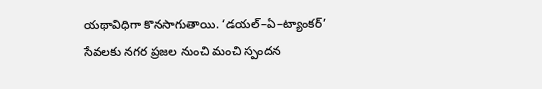యథావిధిగా కొనసాగుతాయి. ‘డయల్‌–ఏ–ట్యాంకర్‌’ సేవలకు నగర ప్రజల నుంచి మంచి స్పందన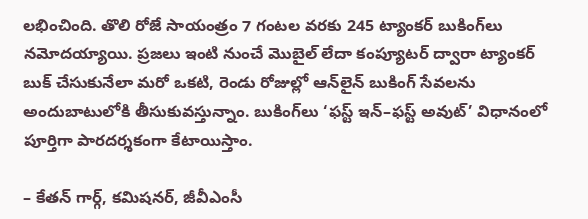లభించింది. తొలి రోజే సాయంత్రం 7 గంటల వరకు 245 ట్యాంకర్‌ బుకింగ్‌లు నమోదయ్యాయి. ప్రజలు ఇంటి నుంచే మొబైల్‌ లేదా కంప్యూటర్‌ ద్వారా ట్యాంకర్‌ బుక్‌ చేసుకునేలా మరో ఒకటి, రెండు రోజుల్లో ఆన్‌లైన్‌ బుకింగ్‌ సేవలను అందుబాటులోకి తీసుకువస్తున్నాం. బుకింగ్‌లు ‘ఫస్ట్‌ ఇన్‌–ఫస్ట్‌ అవుట్‌’ విధానంలో పూర్తిగా పారదర్శకంగా కేటాయిస్తాం.

– కేతన్‌ గార్గ్‌, కమిషనర్‌, జీవీఎంసీ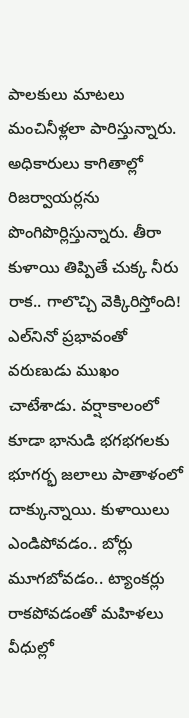పాలకులు మాటలు మంచినీళ్లలా పారిస్తున్నారు. అధికారులు కాగితాల్లో రిజర్వాయర్లను పొంగిపొర్లిస్తున్నారు. తీరా కుళాయి తిప్పితే చుక్క నీరు రాక.. గాలొచ్చి వెక్కిరిస్తోంది! ఎల్‌నినో ప్రభావంతో వరుణుడు ముఖం చాటేశాడు. వర్షాకాలంలో కూడా భానుడి భగభగలకు భూగర్భ జలాలు పాతాళంలో దాక్కున్నాయి. కుళాయిలు ఎండిపోవడం.. బోర్లు మూగబోవడం.. ట్యాంకర్లు రాకపోవడంతో మహిళలు వీధుల్లో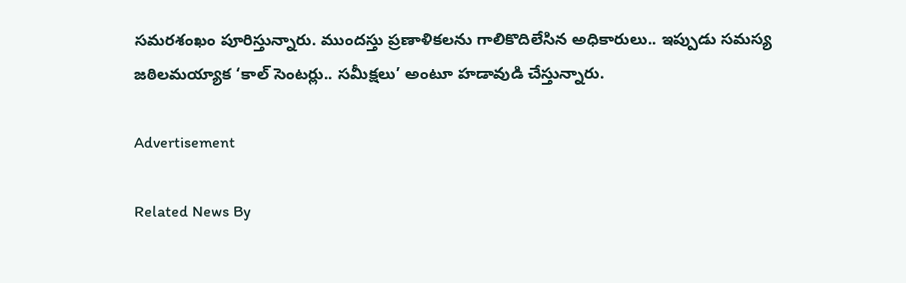సమరశంఖం పూరిస్తున్నారు. ముందస్తు ప్రణాళికలను గాలికొదిలేసిన అధికారులు.. ఇప్పుడు సమస్య జఠిలమయ్యాక ‘కాల్‌ సెంటర్లు.. సమీక్షలు’ అంటూ హడావుడి చేస్తున్నారు.

Advertisement

Related News By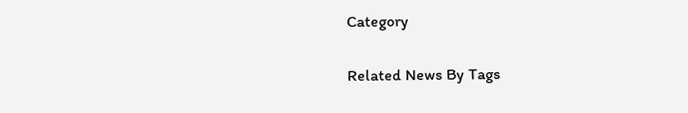Category

Related News By Tags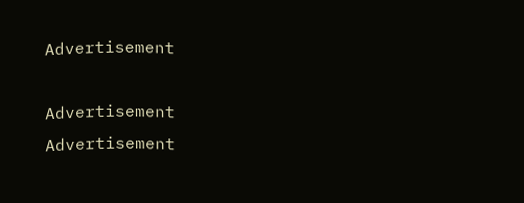Advertisement

Advertisement
Advertisement